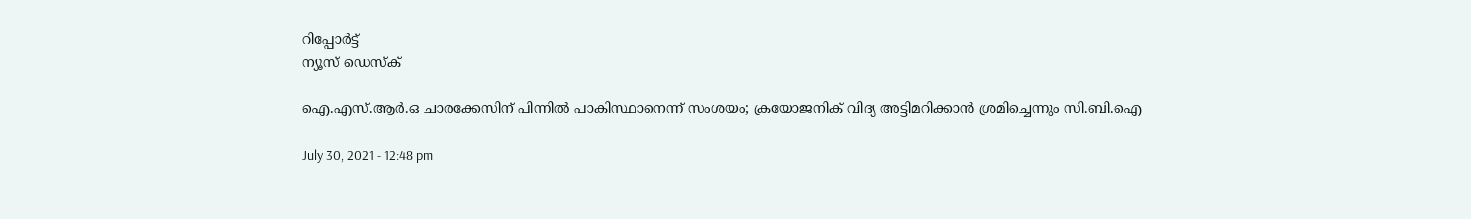റിപ്പോര്‍ട്ട്
ന്യൂസ് ഡെസ്ക്

ഐ.എസ്.ആര്‍.ഒ ചാരക്കേസിന് പിന്നില്‍ പാകിസ്ഥാനെന്ന് സംശയം; ക്രയോജനിക് വിദ്യ അട്ടിമറിക്കാന്‍ ശ്രമിച്ചെന്നും സി.ബി.ഐ

July 30, 2021 - 12:48 pm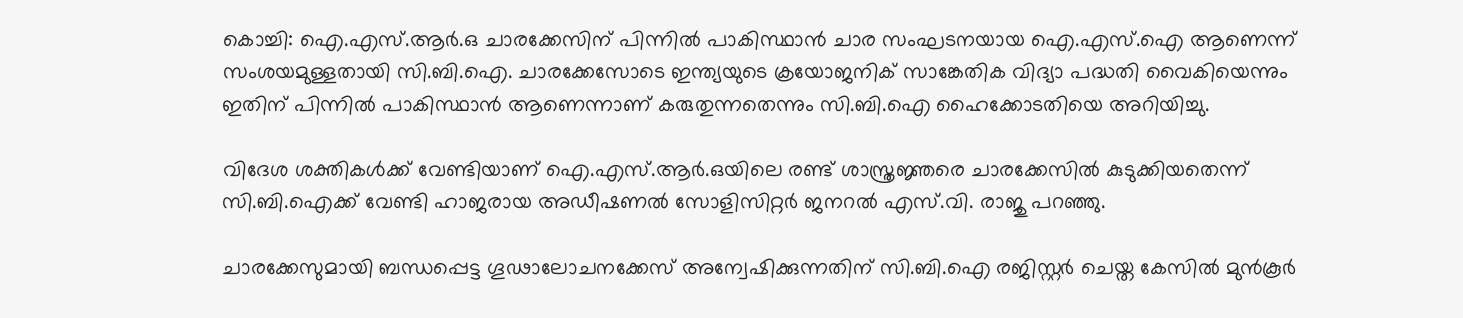കൊച്ചി: ഐ.എസ്.ആര്‍.ഒ ചാരക്കേസിന് പിന്നില്‍ പാകിസ്ഥാന്‍ ചാര സംഘടനയായ ഐ.എസ്.ഐ ആണെന്ന് സംശയമുള്ളതായി സി.ബി.ഐ. ചാരക്കേസോടെ ഇന്ത്യയുടെ ക്രയോജനിക് സാങ്കേതിക വിദ്യാ പദ്ധതി വൈകിയെന്നും ഇതിന് പിന്നില്‍ പാകിസ്ഥാന്‍ ആണെന്നാണ് കരുതുന്നതെന്നും സി.ബി.ഐ ഹൈക്കോടതിയെ അറിയിച്ചു.

വിദേശ ശക്തികള്‍ക്ക് വേണ്ടിയാണ് ഐ.എസ്.ആര്‍.ഒയിലെ രണ്ട് ശാസ്ത്രജ്ഞരെ ചാരക്കേസില്‍ കുടുക്കിയതെന്ന് സി.ബി.ഐക്ക് വേണ്ടി ഹാജരായ അഡീഷണല്‍ സോളിസിറ്റര്‍ ജനറല്‍ എസ്.വി. രാജു പറഞ്ഞു.

ചാരക്കേസുമായി ബന്ധപ്പെട്ട ഗൂഢാലോചനക്കേസ് അന്വേഷിക്കുന്നതിന് സി.ബി.ഐ രജിസ്റ്റര്‍ ചെയ്ത കേസില്‍ മുന്‍കൂര്‍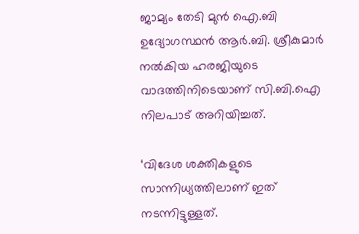ജാമ്യം തേടി മുന്‍ ഐ.ബി ഉദ്യോഗസ്ഥന്‍ ആര്‍.ബി. ശ്രീകുമാര്‍ നല്‍കിയ ഹരജിയുടെ വാദത്തിനിടെയാണ് സി.ബി.ഐ നിലപാട് അറിയിച്ചത്.

‘വിദേശ ശക്തികളുടെ സാന്നിധ്യത്തിലാണ് ഇത് നടന്നിട്ടുള്ളത്.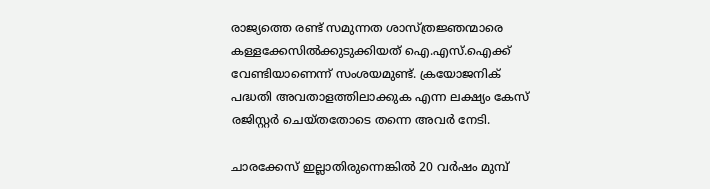രാജ്യത്തെ രണ്ട് സമുന്നത ശാസ്ത്രജ്ഞന്മാരെ കള്ളക്കേസില്‍ക്കുടുക്കിയത് ഐ.എസ്.ഐക്ക് വേണ്ടിയാണെന്ന് സംശയമുണ്ട്. ക്രയോജനിക് പദ്ധതി അവതാളത്തിലാക്കുക എന്ന ലക്ഷ്യം കേസ് രജിസ്റ്റര്‍ ചെയ്തതോടെ തന്നെ അവര്‍ നേടി.

ചാരക്കേസ് ഇല്ലാതിരുന്നെങ്കില്‍ 20 വര്‍ഷം മുമ്പ്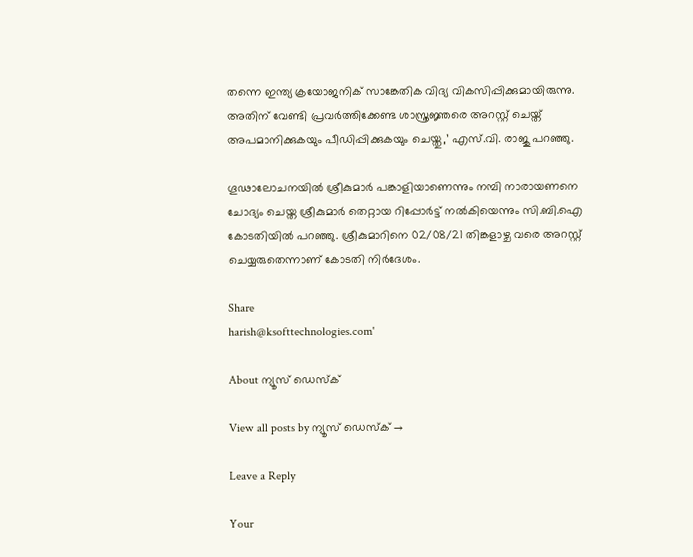തന്നെ ഇന്ത്യ ക്രയോജനിക് സാങ്കേതിക വിദ്യ വികസിപ്പിക്കുമായിരുന്നു. അതിന് വേണ്ടി പ്രവര്‍ത്തിക്കേണ്ട ശാസ്ത്രജ്ഞരെ അറസ്റ്റ് ചെയ്ത് അപമാനിക്കുകയും പീഡിപ്പിക്കുകയും ചെയ്തു,’ എസ്.വി. രാജു പറഞ്ഞു.

ഗൂഢാലോചനയില്‍ ശ്രീകുമാര്‍ പങ്കാളിയാണെന്നും നമ്പി നാരായണനെ ചോദ്യം ചെയ്ത ശ്രീകുമാര്‍ തെറ്റായ റിപ്പോര്‍ട്ട് നല്‍കിയെന്നും സി.ബി.ഐ കോടതിയില്‍ പറഞ്ഞു. ശ്രീകുമാറിനെ 02/08/21 തിങ്കളാഴ്ച വരെ അറസ്റ്റ് ചെയ്യരുതെന്നാണ് കോടതി നിര്‍ദേശം.

Share
harish@ksofttechnologies.com'

About ന്യൂസ് ഡെസ്ക്

View all posts by ന്യൂസ് ഡെസ്ക് →

Leave a Reply

Your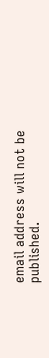email address will not be published.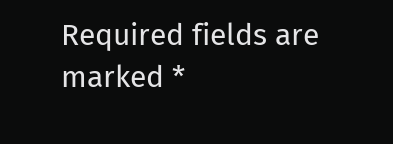Required fields are marked *